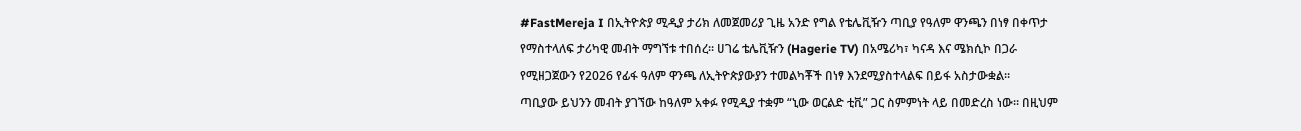#FastMereja I በኢትዮጵያ ሚዲያ ታሪክ ለመጀመሪያ ጊዜ አንድ የግል የቴሌቪዥን ጣቢያ የዓለም ዋንጫን በነፃ በቀጥታ የማስተላለፍ ታሪካዊ መብት ማግኘቱ ተበሰረ። ሀገሬ ቴሌቪዥን (Hagerie TV) በአሜሪካ፣ ካናዳ እና ሜክሲኮ በጋራ የሚዘጋጀውን የ2026 የፊፋ ዓለም ዋንጫ ለኢትዮጵያውያን ተመልካቾች በነፃ እንደሚያስተላልፍ በይፋ አስታውቋል።
ጣቢያው ይህንን መብት ያገኘው ከዓለም አቀፉ የሚዲያ ተቋም “ኒው ወርልድ ቲቪ” ጋር ስምምነት ላይ በመድረስ ነው። በዚህም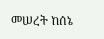መሠረት ከሰኔ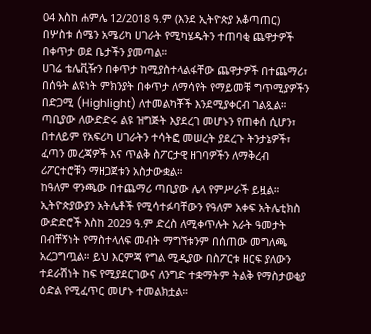04 እስከ ሐምሌ 12/2018 ዓ.ም (እንደ ኢትዮጵያ አቆጣጠር) በሦስቱ ሰሜን አሜሪካ ሀገራት የሚካሄዱትን ተጠባቂ ጨዋታዎች በቀጥታ ወደ ቤታችን ያመጣል።
ሀገሬ ቴሌቪዥን በቀጥታ ከሚያስተላልፋቸው ጨዋታዎች በተጨማሪ፣ በሰዓት ልዩነት ምክንያት በቀጥታ ለማሳየት የማይመቹ ግጥሚያዎችን በድጋሚ (Highlight) ለተመልካቾች እንደሚያቀርብ ገልጿል። ጣቢያው ለውድድሩ ልዩ ዝግጅት እያደረገ መሆኑን የጠቀሰ ሲሆን፣ በተለይም የአፍሪካ ሀገራትን ተሳትፎ መሠረት ያደረጉ ትንታኔዎች፣ ፈጣን መረጃዎች እና ጥልቅ ስፖርታዊ ዘገባዎችን ለማቅረብ ሪፖርተሮቹን ማዘጋጀቱን አስታውቋል።
ከዓለም ዋንጫው በተጨማሪ ጣቢያው ሌላ የምሥራች ይዟል። ኢትዮጵያውያን አትሌቶች የሚሳተፉባቸውን የዓለም አቀፍ አትሌቲክስ ውድድሮች እስከ 2029 ዓ.ም ድረስ ለሚቀጥሉት አራት ዓመታት በብቸኝነት የማስተላለፍ መብት ማግኘቱንም በሰጠው መግለጫ አረጋግጧል። ይህ እርምጃ የግል ሚዲያው በስፖርቱ ዘርፍ ያለውን ተደራሽነት ከፍ የሚያደርገውና ለንግድ ተቋማትም ትልቅ የማስታወቂያ ዕድል የሚፈጥር መሆኑ ተመልክቷል።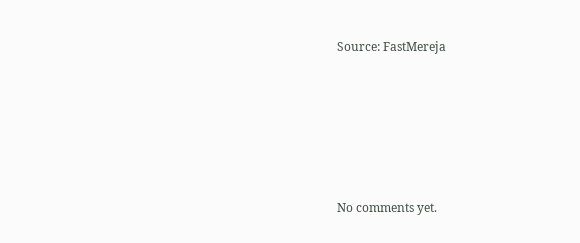Source: FastMereja









No comments yet.